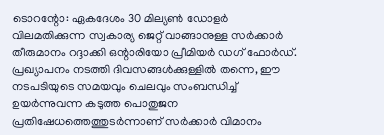ടൊറന്റോ: ഏകദേശം 30 മില്യൺ ഡോളർ വിലമതിക്കുന്ന സ്വകാര്യ ജെറ്റ് വാങ്ങാനുള്ള സർക്കാർ തീരുമാനം റദ്ദാക്കി ഒന്റാരിയോ പ്രീമിയർ ഡഗ് ഫോർഡ്. പ്രഖ്യാപനം നടത്തി ദിവസങ്ങൾക്കുള്ളിൽ തന്നെ, ഈ നടപടിയുടെ സമയവും ചെലവും സംബന്ധിച്ച് ഉയർന്നുവന്ന കടുത്ത പൊതുജന പ്രതിഷേധത്തെത്തുടർന്നാണ് സർക്കാർ വിമാനം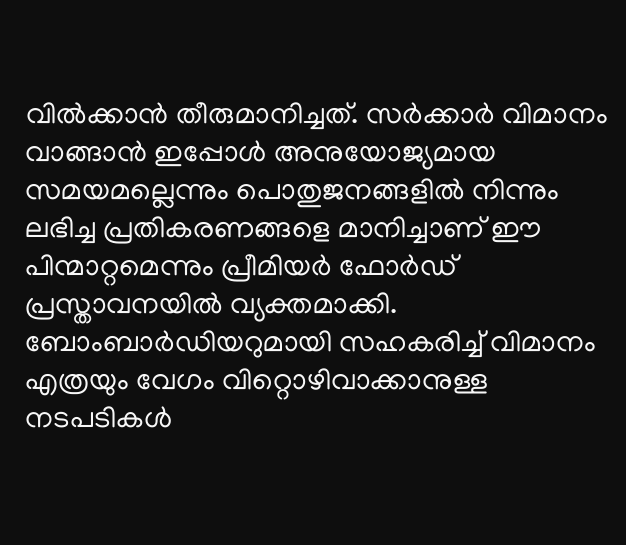വിൽക്കാൻ തീരുമാനിച്ചത്. സർക്കാർ വിമാനം വാങ്ങാൻ ഇപ്പോൾ അനുയോജ്യമായ സമയമല്ലെന്നും പൊതുജനങ്ങളിൽ നിന്നും ലഭിച്ച പ്രതികരണങ്ങളെ മാനിച്ചാണ് ഈ പിന്മാറ്റമെന്നും പ്രീമിയർ ഫോർഡ് പ്രസ്താവനയിൽ വ്യക്തമാക്കി. ബോംബാർഡിയറുമായി സഹകരിച്ച് വിമാനം എത്രയും വേഗം വിറ്റൊഴിവാക്കാനുള്ള നടപടികൾ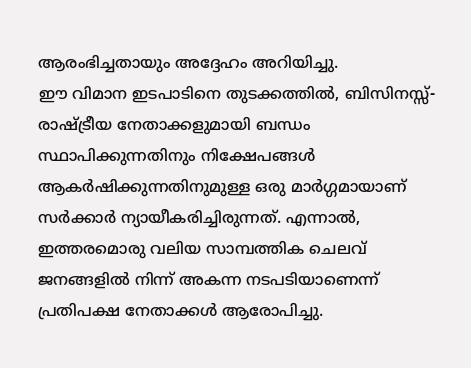ആരംഭിച്ചതായും അദ്ദേഹം അറിയിച്ചു.
ഈ വിമാന ഇടപാടിനെ തുടക്കത്തിൽ, ബിസിനസ്സ്-രാഷ്ട്രീയ നേതാക്കളുമായി ബന്ധം സ്ഥാപിക്കുന്നതിനും നിക്ഷേപങ്ങൾ ആകർഷിക്കുന്നതിനുമുള്ള ഒരു മാർഗ്ഗമായാണ് സർക്കാർ ന്യായീകരിച്ചിരുന്നത്. എന്നാൽ, ഇത്തരമൊരു വലിയ സാമ്പത്തിക ചെലവ് ജനങ്ങളിൽ നിന്ന് അകന്ന നടപടിയാണെന്ന് പ്രതിപക്ഷ നേതാക്കൾ ആരോപിച്ചു.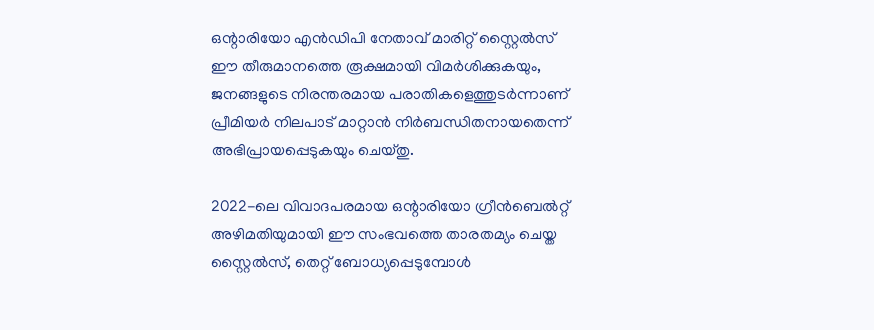ഒന്റാരിയോ എൻഡിപി നേതാവ് മാരിറ്റ് സ്റ്റൈൽസ് ഈ തീരുമാനത്തെ രൂക്ഷമായി വിമർശിക്കുകയും, ജനങ്ങളുടെ നിരന്തരമായ പരാതികളെത്തുടർന്നാണ് പ്രീമിയർ നിലപാട് മാറ്റാൻ നിർബന്ധിതനായതെന്ന് അഭിപ്രായപ്പെടുകയും ചെയ്തു.

2022-ലെ വിവാദപരമായ ഒന്റാരിയോ ഗ്രീൻബെൽറ്റ് അഴിമതിയുമായി ഈ സംഭവത്തെ താരതമ്യം ചെയ്ത സ്റ്റൈൽസ്, തെറ്റ് ബോധ്യപ്പെടുമ്പോൾ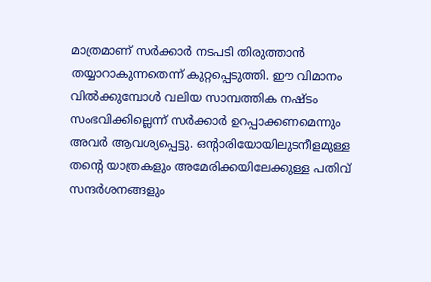മാത്രമാണ് സർക്കാർ നടപടി തിരുത്താൻ തയ്യാറാകുന്നതെന്ന് കുറ്റപ്പെടുത്തി. ഈ വിമാനം വിൽക്കുമ്പോൾ വലിയ സാമ്പത്തിക നഷ്ടം സംഭവിക്കില്ലെന്ന് സർക്കാർ ഉറപ്പാക്കണമെന്നും അവർ ആവശ്യപ്പെട്ടു. ഒന്റാരിയോയിലുടനീളമുള്ള തന്റെ യാത്രകളും അമേരിക്കയിലേക്കുള്ള പതിവ് സന്ദർശനങ്ങളും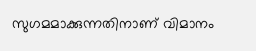സുഗമമാക്കുന്നതിനാണ് വിമാനം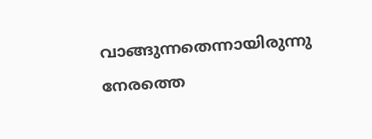വാങ്ങുന്നതെന്നായിരുന്നു നേരത്തെ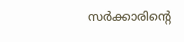സർക്കാരിന്റെ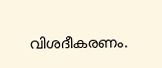വിശദീകരണം.